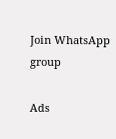Join WhatsApp group

Ads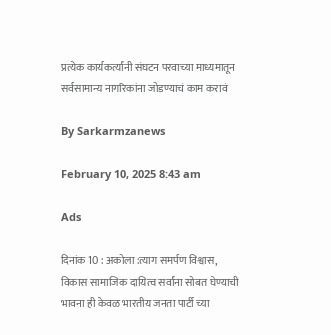प्रत्येक कार्यकर्त्यांनी संघटन परवाच्या माध्यमातून सर्वसामान्य नागरिकांना जोडण्याचं काम करावं

By Sarkarmzanews

February 10, 2025 8:43 am

Ads

दिनांक 10 : अकोला :त्याग समर्पण विश्वास, विकास सामाजिक दायित्व सर्वांना सोबत घेण्याची भावना ही केवळ भारतीय जनता पार्टी च्या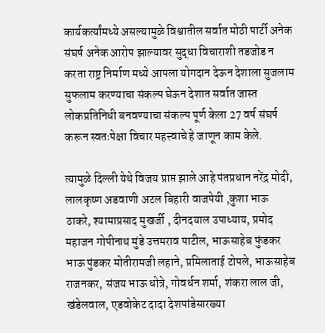कार्यकर्त्यांमध्ये असल्यामुळे विश्वातील सर्वात मोठी पार्टी अनेक संघर्ष अनेक आरोप झाल्यावर सुद्धा विचाराशी तडजोड न करता राष्ट्र निर्माण मध्ये आपला योगदान देऊन देशाला सुजलाम सुफलाम करण्याचा संकल्प घेऊन देशात सर्वात जास्त लोकप्रतिनिधी बनवण्याचा संकल्प पूर्ण केला 27 वर्ष संघर्ष करून स्वतःपेक्षा विचार महत्त्वाचे हे जाणून काम केले.

त्यामुळे दिल्ली येथे विजय प्राप्त झाले आहे पंतप्रधान नरेंद्र मोदी, लालकृष्ण अडवाणी अटल बिहारी वाजपेयी ,कुशा भाऊ ठाकरे, श्यामाप्रसाद मुखर्जी , दीनदयाल उपाध्याय, प्रमोद महाजन गोपीनाथ मुंडे उत्तमराव पाटील, भाऊसाहेब फुंडकर भाऊ पुंडकर मोतीरामजी लहाने, प्रमिलाताई टोपले, भाऊसाहेब राजनकर, संजय भाऊ धोत्रे, गोवर्धन शर्मा, शंकरा लाल जी, खंडेलवाल, एडवोकेट दादा देशपांडेसारख्या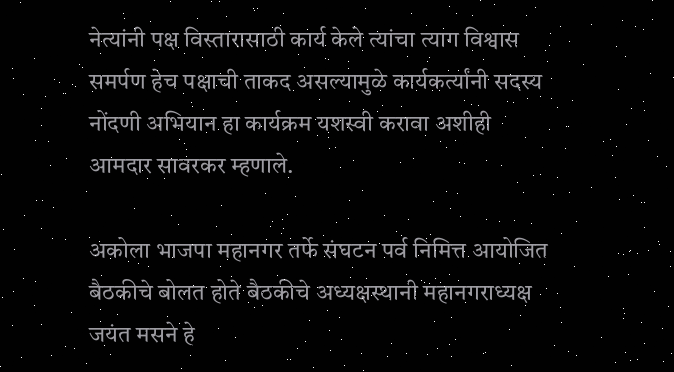नेत्यांनी पक्ष विस्तारासाठी कार्य केले त्यांचा त्याग विश्वास समर्पण हेच पक्षाची ताकद असल्यामुळे कार्यकर्त्यांनी सदस्य नोंदणी अभियान हा कार्यक्रम यशस्वी करावा अशीही आमदार सावरकर म्हणाले.

अकोला भाजपा महानगर तर्फे संघटन पर्व निमित्त आयोजित बैठकीचे बोलत होते बैठकीचे अध्यक्षस्थानी महानगराध्यक्ष जयंत मसने हे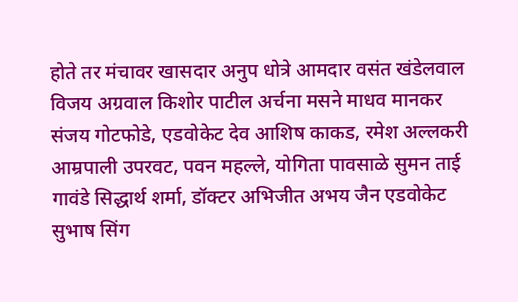होते तर मंचावर खासदार अनुप धोत्रे आमदार वसंत खंडेलवाल विजय अग्रवाल किशोर पाटील अर्चना मसने माधव मानकर संजय गोटफोडे, एडवोकेट देव आशिष काकड, रमेश अल्लकरी आम्रपाली उपरवट, पवन महल्ले, योगिता पावसाळे सुमन ताई गावंडे सिद्धार्थ शर्मा, डॉक्टर अभिजीत अभय जैन एडवोकेट सुभाष सिंग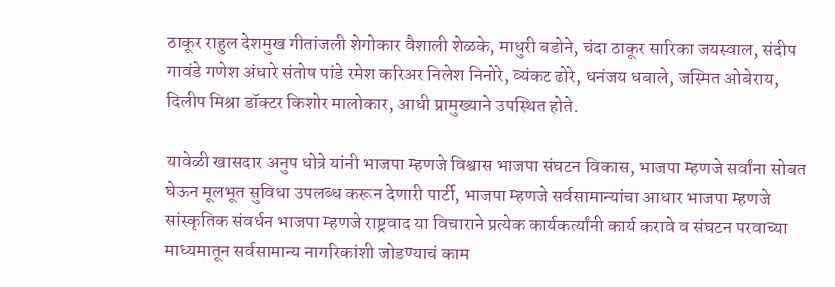ठाकूर राहुल देशमुख गीतांजली शेगोकार वैशाली शेळके, माधुरी बडोने, चंदा ठाकूर सारिका जयस्वाल, संदीप गावंडे गणेश अंधारे संतोष पांडे रमेश करिअर निलेश निनोरे, व्यंकट ढोरे, धनंजय धबाले, जस्मित ओबेराय, दिलीप मिश्रा डॉक्टर किशोर मालोकार, आधी प्रामुख्याने उपस्थित होते.

यावेळी खासदार अनुप धोत्रे यांनी भाजपा म्हणजे विश्वास भाजपा संघटन विकास, भाजपा म्हणजे सर्वांना सोबत घेऊन मूलभूत सुविधा उपलब्ध करून देणारी पार्टी, भाजपा म्हणजे सर्वसामान्यांचा आधार भाजपा म्हणजे सांस्कृतिक संवर्धन भाजपा म्हणजे राष्ट्रवाद या विचाराने प्रत्येक कार्यकर्त्यांनी कार्य करावे व संघटन परवाच्या माध्यमातून सर्वसामान्य नागरिकांशी जोडण्याचं काम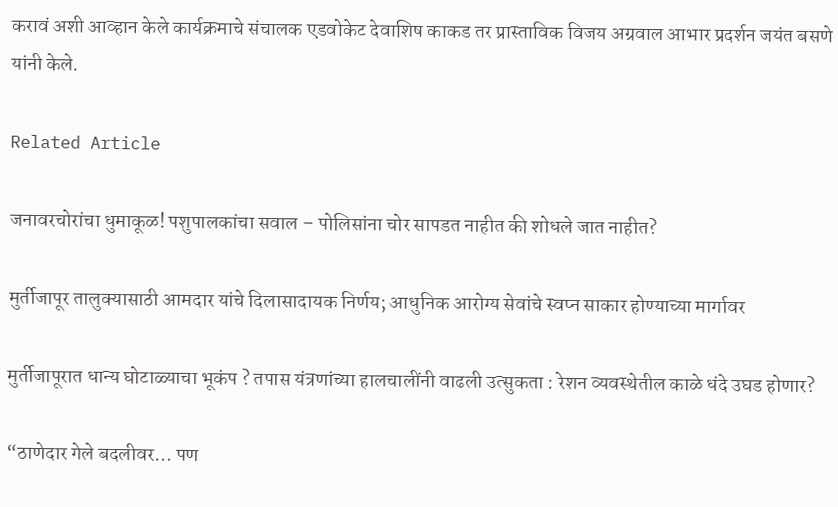करावं अशी आव्हान केले कार्यक्रमाचे संचालक एडवोकेट देवाशिष काकड तर प्रास्ताविक विजय अग्रवाल आभार प्रदर्शन जयंत बसणे यांनी केले.

Related Article

जनावरचोरांचा धुमाकूळ! पशुपालकांचा सवाल – पोलिसांना चोर सापडत नाहीत की शोधले जात नाहीत?

मुर्तीजापूर तालुक्यासाठी आमदार यांचे दिलासादायक निर्णय; आधुनिक आरोग्य सेवांचे स्वप्न साकार होण्याच्या मार्गावर

मुर्तीजापूरात धान्य घोटाळ्याचा भूकंप ? तपास यंत्रणांच्या हालचालींनी वाढली उत्सुकता : रेशन व्यवस्थेतील काळे धंदे उघड होणार?

“ठाणेदार गेले बदलीवर… पण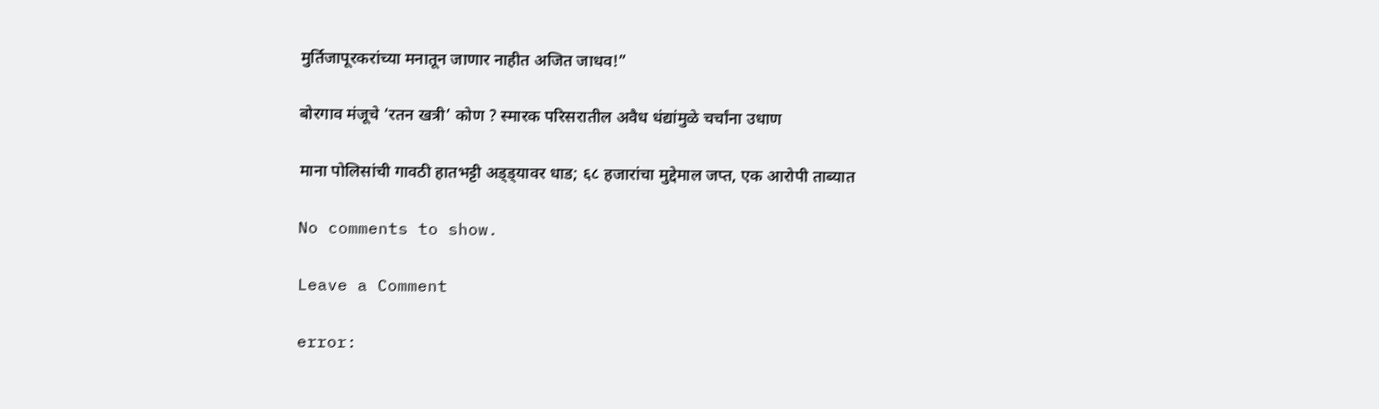मुर्तिजापूरकरांच्या मनातून जाणार नाहीत अजित जाधव!”

बोरगाव मंजूचे ‘रतन खत्री’ कोण ? स्मारक परिसरातील अवैध धंद्यांमुळे चर्चांना उधाण

माना पोलिसांची गावठी हातभट्टी अड्ड्यावर धाड; ६८ हजारांचा मुद्देमाल जप्त, एक आरोपी ताब्यात

No comments to show.

Leave a Comment

error: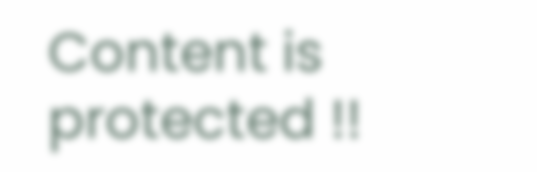Content is protected !!